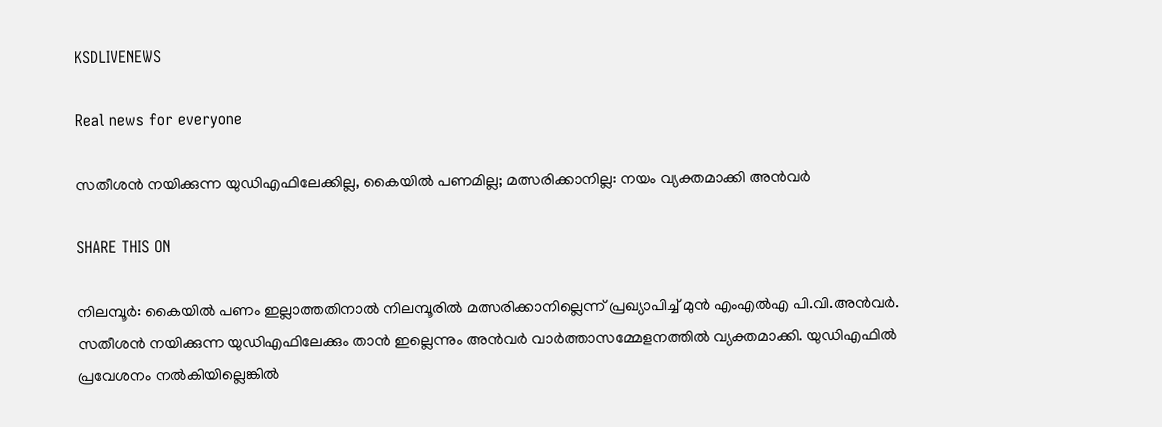KSDLIVENEWS

Real news for everyone

സതീശൻ നയിക്കുന്ന യുഡിഎഫിലേക്കില്ല, കൈയിൽ പണമില്ല; മത്സരിക്കാനില്ല: നയം വ്യക്തമാക്കി അന്‍വര്‍

SHARE THIS ON

നിലമ്പൂര്‍: കൈയില്‍ പണം ഇല്ലാത്തതിനാല്‍ നിലമ്പൂരില്‍ മത്സരിക്കാനില്ലെന്ന് പ്രഖ്യാപിച്ച് മുന്‍ എംഎല്‍എ പി.വി.അന്‍വര്‍. സതീശന്‍ നയിക്കുന്ന യുഡിഎഫിലേക്കും താന്‍ ഇല്ലെന്നും അന്‍വര്‍ വാർത്താസമ്മേളനത്തിൽ വ്യക്തമാക്കി. യുഡിഎഫില്‍ പ്രവേശനം നല്‍കിയില്ലെങ്കില്‍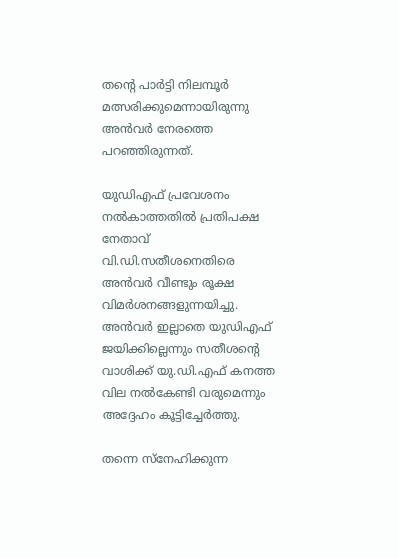തന്റെ പാര്‍ട്ടി നിലമ്പൂര്‍ മത്സരിക്കുമെന്നായിരുന്നു അന്‍വര്‍ നേരത്തെ പറഞ്ഞിരുന്നത്.

യുഡിഎഫ് പ്രവേശനം നല്‍കാത്തതില്‍ പ്രതിപക്ഷ നേതാവ് വി.ഡി.സതീശനെതിരെ അന്‍വര്‍ വീണ്ടും രൂക്ഷ വിമര്‍ശനങ്ങളുന്നയിച്ചു. അന്‍വര്‍ ഇല്ലാതെ യുഡിഎഫ് ജയിക്കില്ലെന്നും സതീശന്റെ വാശിക്ക് യു.ഡി.എഫ് കനത്ത വില നല്‍കേണ്ടി വരുമെന്നും അദ്ദേഹം കൂട്ടിച്ചേര്‍ത്തു.

തന്നെ സ്‌നേഹിക്കുന്ന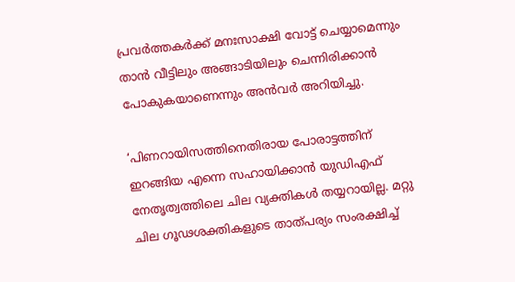പ്രവര്‍ത്തകര്‍ക്ക് മനഃസാക്ഷി വോട്ട് ചെയ്യാമെന്നും താന്‍ വീട്ടിലും അങ്ങാടിയിലും ചെന്നിരിക്കാന്‍ പോകുകയാണെന്നും അന്‍വര്‍ അറിയിച്ചു.

‘പിണറായിസത്തിനെതിരായ പോരാട്ടത്തിന് ഇറങ്ങിയ എന്നെ സഹായിക്കാന്‍ യുഡിഎഫ് നേതൃത്വത്തിലെ ചില വ്യക്തികള്‍ തയ്യറായില്ല. മറ്റു ചില ഗൂഢശക്തികളുടെ താത്പര്യം സംരക്ഷിച്ച്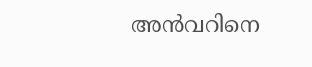അന്‍വറിനെ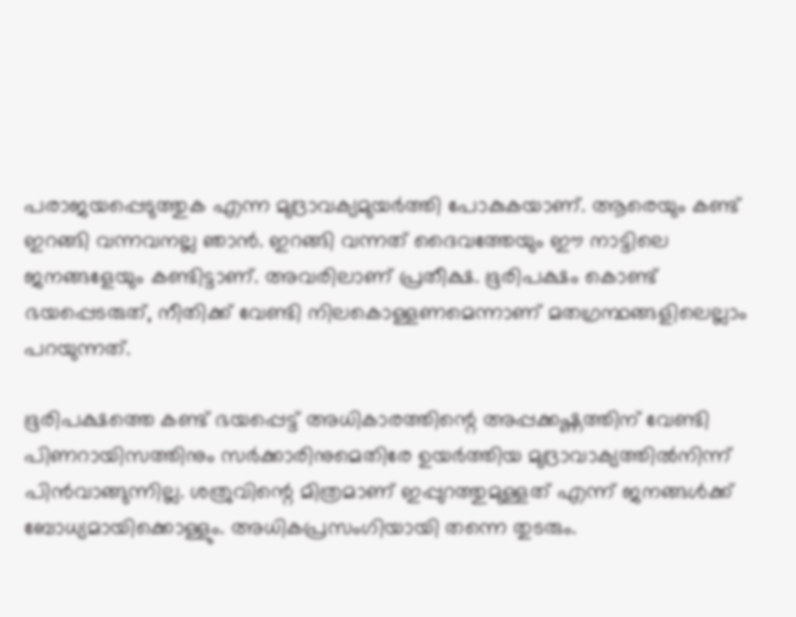പരാജയപ്പെടുത്തുക എന്ന മുദ്രാവക്യമുയര്‍ത്തി പോകുകയാണ്. ആരെയും കണ്ട് ഇറങ്ങി വന്നവനല്ല ഞാന്‍. ഇറങ്ങി വന്നത് ദൈവത്തേയും ഈ നാട്ടിലെ ജനങ്ങളേയും കണ്ടിട്ടാണ്. അവരിലാണ് പ്രതീക്ഷ. ഭൂരിപക്ഷം കൊണ്ട് ഭയപ്പെടരുത്, നീതിക്ക് വേണ്ടി നിലകൊള്ളണമെന്നാണ് മതഗ്രന്ഥങ്ങളിലെല്ലാം പറയുന്നത്.

ഭൂരിപക്ഷത്തെ കണ്ട് ഭയപ്പെട്ട് അധികാരത്തിന്റെ അപ്പക്കഷ്ണത്തിന് വേണ്ടി പിണറായിസത്തിനും സര്‍ക്കാരിനുമെതിരേ ഉയര്‍ത്തിയ മുദ്രാവാക്യത്തില്‍നിന്ന് പിന്‍വാങ്ങുന്നില്ല. ശത്രുവിന്റെ മിത്രമാണ് ഇപ്പുറത്തുമുള്ളത് എന്ന് ജനങ്ങള്‍ക്ക് ബോധ്യമായിക്കൊള്ളും. അധികപ്രസംഗിയായി തന്നെ തുടരും.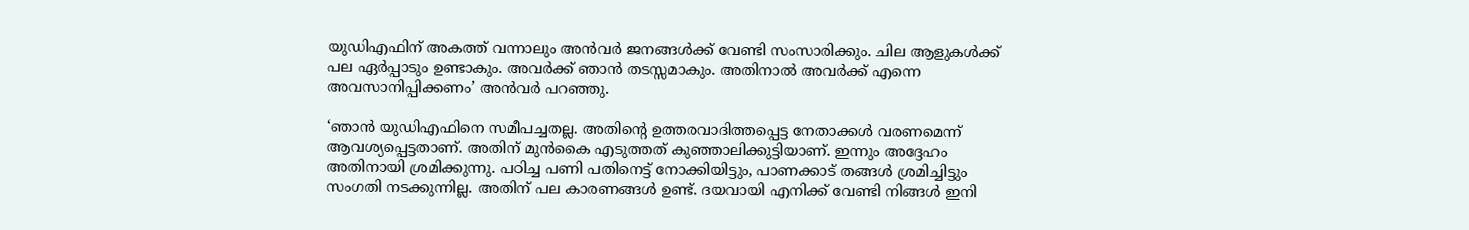യുഡിഎഫിന് അകത്ത് വന്നാലും അന്‍വര്‍ ജനങ്ങള്‍ക്ക് വേണ്ടി സംസാരിക്കും. ചില ആളുകള്‍ക്ക് പല ഏര്‍പ്പാടും ഉണ്ടാകും. അവര്‍ക്ക് ഞാന്‍ തടസ്സമാകും. അതിനാല്‍ അവര്‍ക്ക് എന്നെ അവസാനിപ്പിക്കണം’ അന്‍വര്‍ പറഞ്ഞു.

‘ഞാന്‍ യുഡിഎഫിനെ സമീപച്ചതല്ല. അതിന്റെ ഉത്തരവാദിത്തപ്പെട്ട നേതാക്കള്‍ വരണമെന്ന് ആവശ്യപ്പെട്ടതാണ്. അതിന് മുന്‍കൈ എടുത്തത് കുഞ്ഞാലിക്കുട്ടിയാണ്. ഇന്നും അദ്ദേഹം അതിനായി ശ്രമിക്കുന്നു. പഠിച്ച പണി പതിനെട്ട് നോക്കിയിട്ടും, പാണക്കാട് തങ്ങള്‍ ശ്രമിച്ചിട്ടും സംഗതി നടക്കുന്നില്ല. അതിന് പല കാരണങ്ങള്‍ ഉണ്ട്. ദയവായി എനിക്ക് വേണ്ടി നിങ്ങള്‍ ഇനി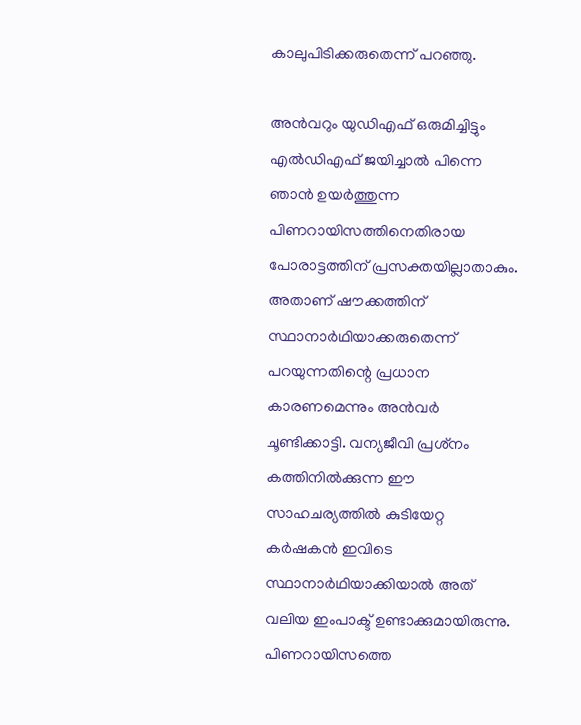കാലുപിടിക്കരുതെന്ന് പറഞ്ഞു.

അന്‍വറും യുഡിഎഫ് ഒരുമിച്ചിട്ടും എല്‍ഡിഎഫ് ജയിച്ചാല്‍ പിന്നെ ഞാന്‍ ഉയര്‍ത്തുന്ന പിണറായിസത്തിനെതിരായ പോരാട്ടത്തിന് പ്രസക്തയില്ലാതാകും. അതാണ് ഷൗക്കത്തിന് സ്ഥാനാര്‍ഥിയാക്കരുതെന്ന് പറയുന്നതിന്റെ പ്രധാന കാരണമെന്നും അന്‍വര്‍ ചൂണ്ടിക്കാട്ടി. വന്യജീവി പ്രശ്‌നം കത്തിനില്‍ക്കുന്ന ഈ സാഹചര്യത്തില്‍ കുടിയേറ്റ കര്‍ഷകന്‍ ഇവിടെ സ്ഥാനാര്‍ഥിയാക്കിയാല്‍ അത് വലിയ ഇംപാക്ട് ഉണ്ടാക്കുമായിരുന്നു. പിണറായിസത്തെ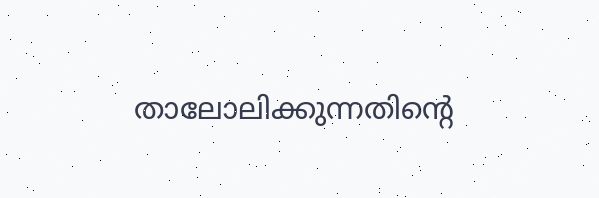താലോലിക്കുന്നതിന്റെ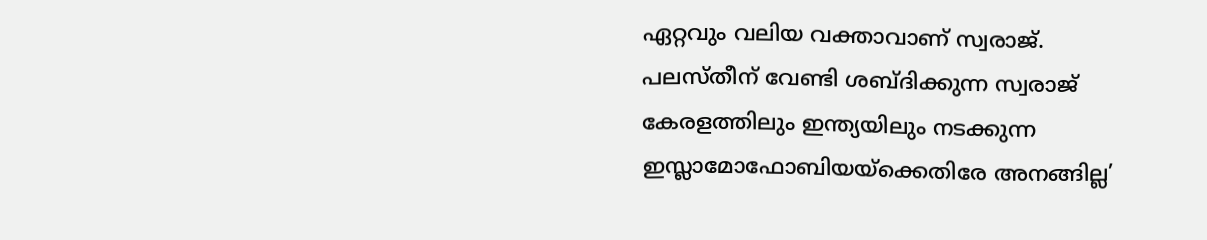ഏറ്റവും വലിയ വക്താവാണ് സ്വരാജ്. പലസ്തീന് വേണ്ടി ശബ്ദിക്കുന്ന സ്വരാജ് കേരളത്തിലും ഇന്ത്യയിലും നടക്കുന്ന ഇസ്ലാമോഫോബിയയ്‌ക്കെതിരേ അനങ്ങില്ല’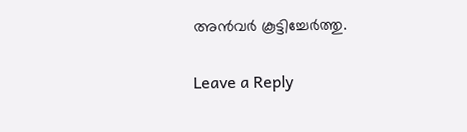അന്‍വര്‍ കൂട്ടിച്ചേര്‍ത്തു.

Leave a Reply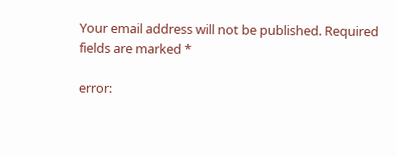Your email address will not be published. Required fields are marked *

error: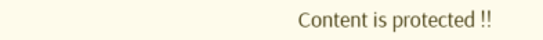Content is protected !!